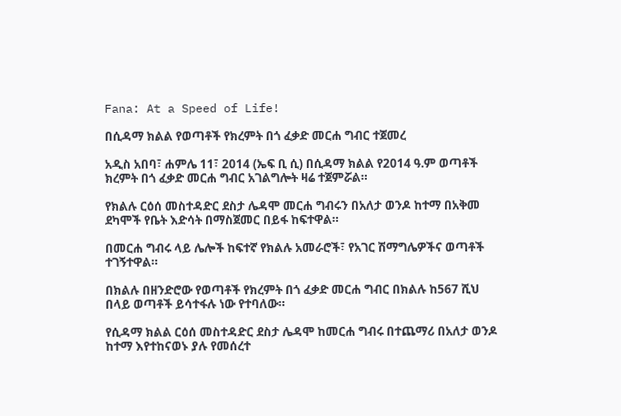Fana: At a Speed of Life!

በሲዳማ ክልል የወጣቶች የክረምት በጎ ፈቃድ መርሐ ግብር ተጀመረ

አዲስ አበባ፣ ሐምሌ 11፣ 2014 (ኤፍ ቢ ሲ) በሲዳማ ክልል የ2014 ዓ.ም ወጣቶች ክረምት በጎ ፈቃድ መርሐ ግብር አገልግሎት ዛሬ ተጀምሯል።

የክልሉ ርዕሰ መስተዳድር ደስታ ሌዳሞ መርሐ ግብሩን በአለታ ወንዶ ከተማ በአቅመ ደካሞች የቤት እድሳት በማስጀመር በይፋ ከፍተዋል።

በመርሐ ግብሩ ላይ ሌሎች ከፍተኛ የክልሉ አመራሮች፣ የአገር ሽማግሌዎችና ወጣቶች ተገኝተዋል።

በክልሉ በዘንድሮው የወጣቶች የክረምት በጎ ፈቃድ መርሐ ግብር በክልሉ ከ567 ሺህ በላይ ወጣቶች ይሳተፋሉ ነው የተባለው።

የሲዳማ ክልል ርዕሰ መስተዳድር ደስታ ሌዳሞ ከመርሐ ግብሩ በተጨማሪ በአለታ ወንዶ ከተማ እየተከናወኑ ያሉ የመሰረተ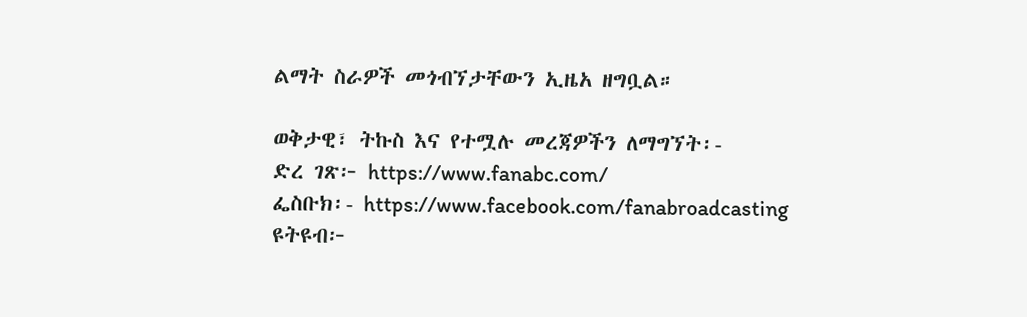ልማት ስራዎች መጎብኘታቸውን ኢዜአ ዘግቧል።

ወቅታዊ፣ ትኩስ እና የተሟሉ መረጃዎችን ለማግኘት፡-
ድረ ገጽ፦ https://www.fanabc.com/
ፌስቡክ፡- https://www.facebook.com/fanabroadcasting
ዩትዩብ፦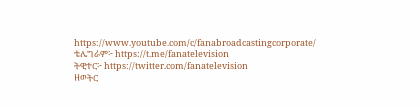https://www.youtube.com/c/fanabroadcastingcorporate/
ቴሌግራም፦ https://t.me/fanatelevision
ትዊተር፦ https://twitter.com/fanatelevision
ዘወትር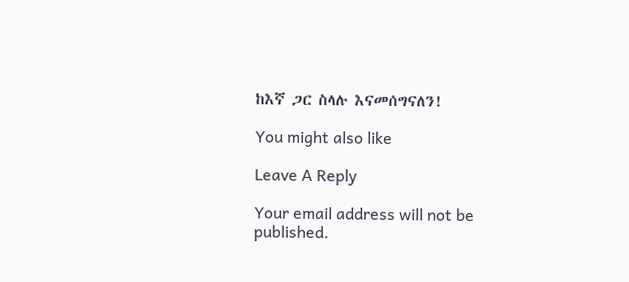ከእኛ ጋር ስላሉ እናመሰግናለን!

You might also like

Leave A Reply

Your email address will not be published.